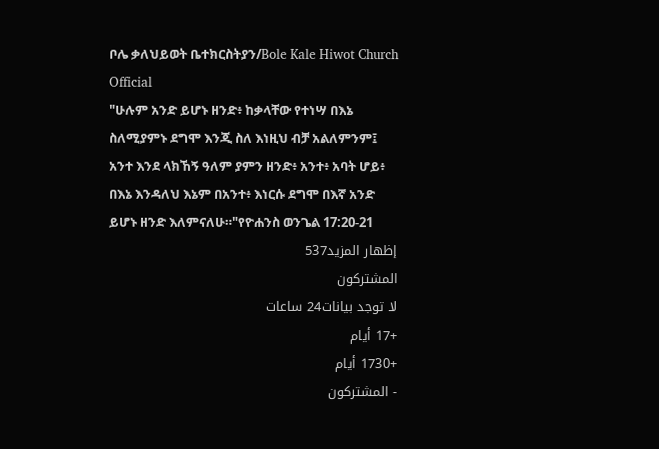ቦሌ ቃለህይወት ቤተክርስትያን/Bole Kale Hiwot Church Official
"ሁሉም አንድ ይሆኑ ዘንድ፥ ከቃላቸው የተነሣ በእኔ ስለሚያምኑ ደግሞ እንጂ ስለ እነዚህ ብቻ አልለምንም፤ አንተ እንደ ላክኸኝ ዓለም ያምን ዘንድ፥ አንተ፥ አባት ሆይ፥ በእኔ እንዳለህ እኔም በአንተ፥ እነርሱ ደግሞ በእኛ አንድ ይሆኑ ዘንድ እለምናለሁ።"የዮሐንስ ወንጌል 17:20-21
إظهار المزيد537
المشتركون
لا توجد بيانات24 ساعات
+17 أيام
+1730 أيام
- المشتركون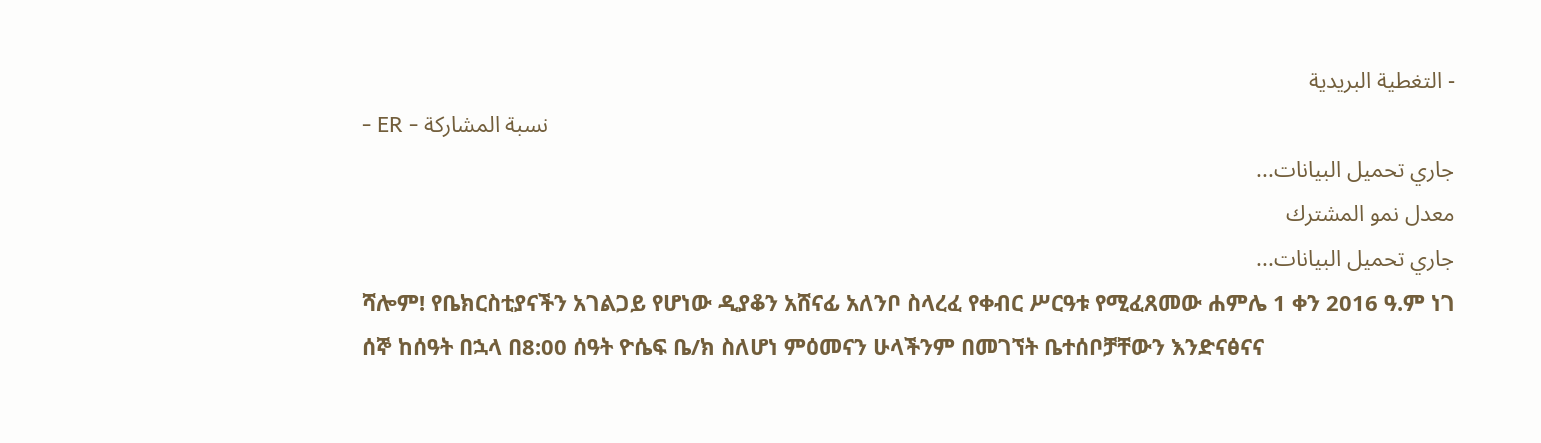- التغطية البريدية
- ER - نسبة المشاركة
جاري تحميل البيانات...
معدل نمو المشترك
جاري تحميل البيانات...
ሻሎም! የቤክርስቲያናችን አገልጋይ የሆነው ዲያቆን አሸናፊ አለንቦ ስላረፈ የቀብር ሥርዓቱ የሚፈጸመው ሐምሌ 1 ቀን 2016 ዓ.ም ነገ ሰኞ ከሰዓት በኋላ በ8:00 ሰዓት ዮሴፍ ቤ/ክ ስለሆነ ምዕመናን ሁላችንም በመገኘት ቤተሰቦቻቸውን እንድናፅናና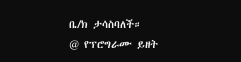ቤ/ክ ታሳስባለች።
@ የፕሮግራሙ ይዘት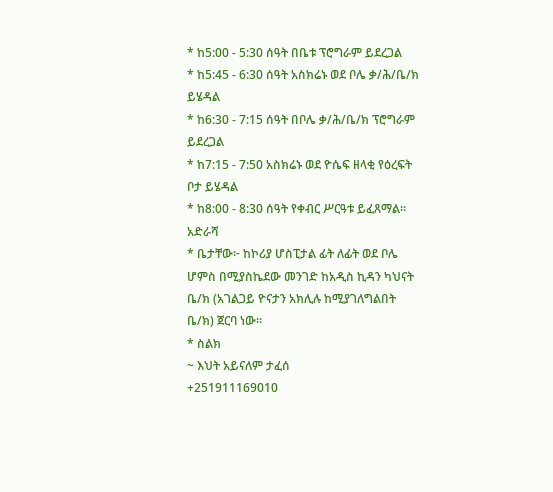* ከ5:00 - 5:30 ሰዓት በቤቱ ፕሮግራም ይደረጋል
* ከ5:45 - 6:30 ሰዓት አስክሬኑ ወደ ቦሌ ቃ/ሕ/ቤ/ክ ይሄዳል
* ከ6:30 - 7:15 ሰዓት በቦሌ ቃ/ሕ/ቤ/ክ ፕሮግራም ይደረጋል
* ከ7:15 - 7:50 አስክሬኑ ወደ ዮሴፍ ዘላቂ የዕረፍት ቦታ ይሄዳል
* ከ8:00 - 8:30 ሰዓት የቀብር ሥርዓቱ ይፈጸማል።
አድራሻ
* ቤታቸው፦ ከኮሪያ ሆስፒታል ፊት ለፊት ወደ ቦሌ ሆምስ በሚያስኬደው መንገድ ከአዲስ ኪዳን ካህናት ቤ/ክ (አገልጋይ ዮናታን አክሊሉ ከሚያገለግልበት ቤ/ክ) ጀርባ ነው።
* ስልክ
~ እህት አይናለም ታፈሰ
+251911169010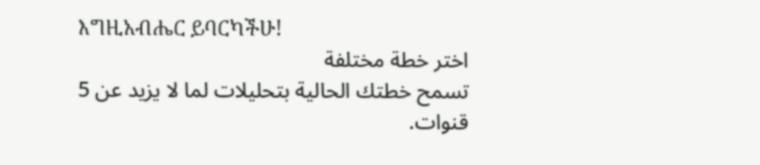እግዚአብሔር ይባርካችሁ!
اختر خطة مختلفة
تسمح خطتك الحالية بتحليلات لما لا يزيد عن 5 قنوات.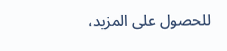للحصول على المزيد،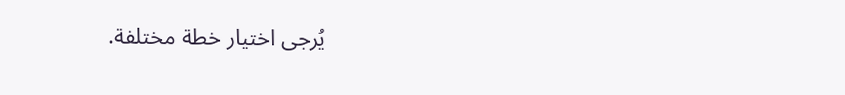يُرجى اختيار خطة مختلفة.